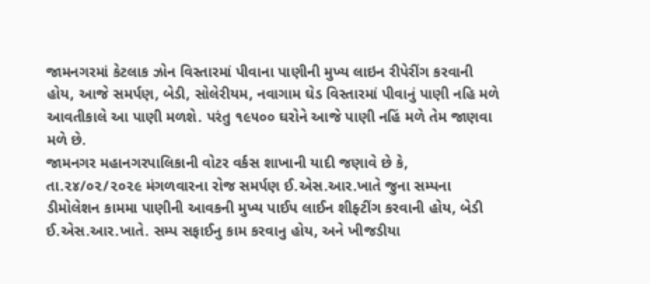જામનગરમાં કેટલાક ઝોન વિસ્તારમાં પીવાના પાણીની મુખ્ય લાઇન રીપેરીંગ કરવાની હોય, આજે સમર્પણ, બેડી, સોલેરીયમ, નવાગામ ઘેડ વિસ્તારમાં પીવાનું પાણી નહિ મળે આવતીકાલે આ પાણી મળશે. પરંતુ ૧૯૫૦૦ ઘરોને આજે પાણી નહિં મળે તેમ જાણવા મળે છે.
જામનગર મહાનગરપાલિકાની વોટર વર્કસ શાખાની યાદી જણાવે છે કે, તા.૨૪/૦૨/૨૦૨૯ મંગળવારના રોજ સમર્પણ ઈ.એસ.આર.ખાતે જુના સમ્પના ડીમોલેશન કામમા પાણીની આવકની મુખ્ય પાઈપ લાઈન શીફ્ટીંગ કરવાની હોય, બેડી ઈ.એસ.આર.ખાતે. સમ્પ સફાઈનુ કામ કરવાનુ હોય, અને ખીજડીયા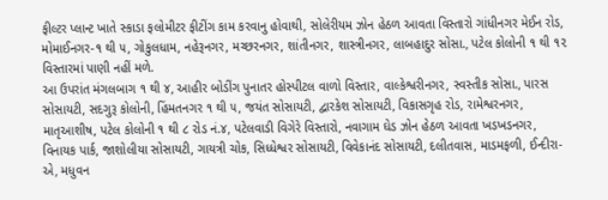ફીલ્ટર પ્લાન્ટ ખાતે સ્કાડા ફલોમીટર ફીટીંગ કામ કરવાનુ હોવાથી, સોલેરીયમ ઝોન હેઠળ આવતા વિસ્તારો ગાંધીનગર મેઈન રોડ, મોમાઈનગર-૧ થી ૫, ગોકુલધામ, નહેરૂનગર, મચ્છરનગર, શાંતીનગર, શાસ્ત્રીનગર, લાબહાદુર સોસા., પટેલ કોલોની ૧ થી ૧૨ વિસ્તારમાં પાણી નહીં મળે.
આ ઉપરાંત મંગલબાગ ૧ થી ૪, આહીર બોડીંગ પુનાતર હોસ્પીટલ વાળો વિસ્તાર, વાલ્કેશ્વરીનગર, સ્વસ્તીક સોસા., પારસ સોસાયટી, સદગુરૂ કોલોની, હિંમતનગર ૧ થી ૫, જયંત સોસાયટી, દ્વારકેશ સોસાયટી, વિકાસગૃહ રોડ, રામેશ્વરનગર, માતૃઆશીષ, પટેલ કોલોની ૧ થી ૮ રોડ નં.૪, પટેલવાડી વિગેરે વિસ્તારો, નવાગામ ઘેડ ઝોન હેઠળ આવતા ખડખડનગર, વિનાયક પાર્ક, જાશોલીયા સોસાયટી, ગાયત્રી ચોક, સિધ્ધેશ્વર સોસાયટી, વિવેકાનંદ સોસાયટી, દલીતવાસ, માડમફળી, ઈન્દીરા-એ, મધુવન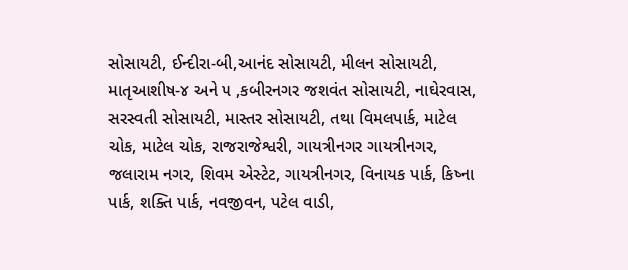સોસાયટી, ઈન્દીરા-બી,આનંદ સોસાયટી, મીલન સોસાયટી, માતૃઆશીષ-૪ અને ૫ ,કબીરનગર જશવંત સોસાયટી, નાઘેરવાસ, સરસ્વતી સોસાયટી, માસ્તર સોસાયટી, તથા વિમલપાર્ક, માટેલ ચોક, માટેલ ચોક, રાજરાજેશ્વરી, ગાયત્રીનગર ગાયત્રીનગર, જલારામ નગર, શિવમ એસ્ટેટ, ગાયત્રીનગર, વિનાયક પાર્ક, કિષ્ના પાર્ક, શક્તિ પાર્ક, નવજીવન, પટેલ વાડી,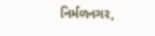નિર્મળનગર,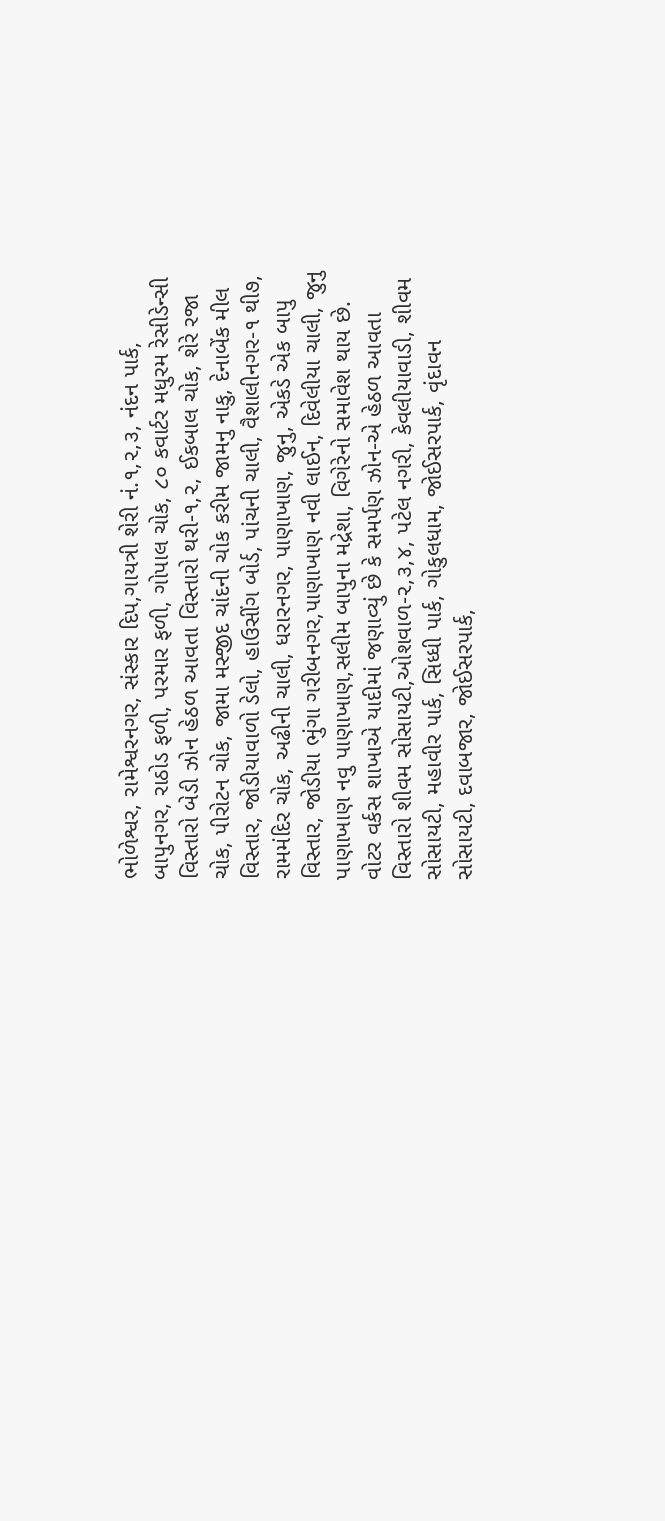ભોળેશ્વર, રામેશ્વરનગર, સંસ્કાર દિપ,ગાયત્રી શેરી નં.૧,૨,૩, નંદન પાર્ક, બાપુનગર, રાઠોડ ફળી, પરમાર ફળી, ગોપાલ ચોક, ૮૦ કવાર્ટર મધુરમ રેસીડેન્સી વિસ્તારો બેડી ઝોન હેઠળ આવતા વિસ્તારો થરી-૧,૨, ઈકબાલ ચોક, શેરે રજા ચોક, પીરોટન ચોક, જામા મસ્જીદ ચાંદની ચોક કરીમ જામનુ નાકુ, દેનાબેંક મીલ વિસ્તાર, જોડીયાવાળો ડેલો, હાઉસીંગ બોર્ડ, પાંચની ચાલી, વૈશાલીનગર-૧ થી૭, રામમંદિર ચોક, અઢીની ચાલી, ધરારનગર, પાણાખાણ, જુનુ, એકડે એક બાપુ વિસ્તાર, જોડીયા ભુંગા ગરીબનગર,પાણાખાણ નવી લાઈન, દિવેલીયા ચાલી, જુનુ પાણાખાણ નવુ પાણાખાણ,સલીમ બાપુના મદ્રેશા, વિગેરેનો સમાવેશ થાય છે.
વોટર વર્કસ શાખાએ યાદીમાં જણાવ્યું છે કે સમર્પણ ઝોન-એ હેઠળ આવતા વિસ્તારો શીવમ સોસાયટી,ઓશવાળ-૨,૩,૪, પટેલ નગરી, કેવલીયાવાડી, શીવમ સોસાયટી, મહાવીર પાર્ક, સિધ્ધી પાર્ક, ગોકુલધામ, જોઈસરપાર્ક, વૃંદાવન સોસાયટી, દવાબજાર, જોઈસરપાર્ક,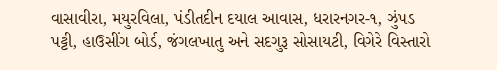વાસાવીરા, મયુરવિલા, પંડીતદીન દયાલ આવાસ, ધરારનગર-૧, ઝુંપડ પટ્ટી, હાઉસીંગ બોર્ડ, જંગલખાતુ અને સદગુરૂ સોસાયટી, વિગેરે વિસ્તારો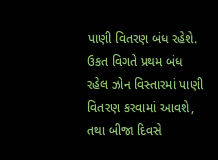પાણી વિતરણ બંધ રહેશે. ઉકત વિગતે પ્રથમ બંધ રહેલ ઝોન વિસ્તારમાં પાણી વિતરણ કરવામાં આવશે, તથા બીજા દિવસે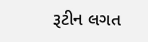રૂટીન લગત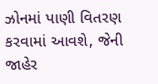ઝોનમાં પાણી વિતરણ કરવામાં આવશે, જેની જાહેર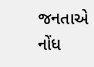જનતાએ નોંધ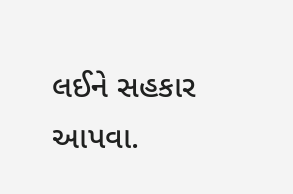લઈને સહકાર આપવા.